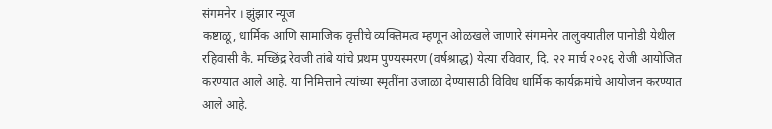संगमनेर । झुंझार न्यूज
कष्टाळू, धार्मिक आणि सामाजिक वृत्तीचे व्यक्तिमत्व म्हणून ओळखले जाणारे संगमनेर तालुक्यातील पानोडी येथील रहिवासी कै. मच्छिंद्र रेवजी तांबे यांचे प्रथम पुण्यस्मरण (वर्षश्राद्ध) येत्या रविवार, दि. २२ मार्च २०२६ रोजी आयोजित करण्यात आले आहे. या निमित्ताने त्यांच्या स्मृतींना उजाळा देण्यासाठी विविध धार्मिक कार्यक्रमांचे आयोजन करण्यात आले आहे.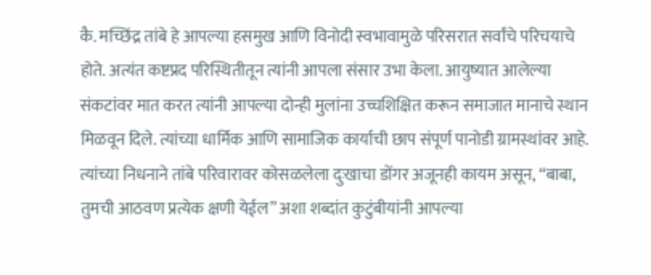कै. मच्छिंद्र तांबे हे आपल्या हसमुख आणि विनोदी स्वभावामुळे परिसरात सर्वांचे परिचयाचे होते. अत्यंत कष्टप्रद परिस्थितीतून त्यांनी आपला संसार उभा केला. आयुष्यात आलेल्या संकटांवर मात करत त्यांनी आपल्या दोन्ही मुलांना उच्चशिक्षित करून समाजात मानाचे स्थान मिळवून दिले. त्यांच्या धार्मिक आणि सामाजिक कार्याची छाप संपूर्ण पानोडी ग्रामस्थांवर आहे. त्यांच्या निधनाने तांबे परिवारावर कोसळलेला दुःखाचा डोंगर अजूनही कायम असून, “बाबा, तुमची आठवण प्रत्येक क्षणी येईल” अशा शब्दांत कुटुंबीयांनी आपल्या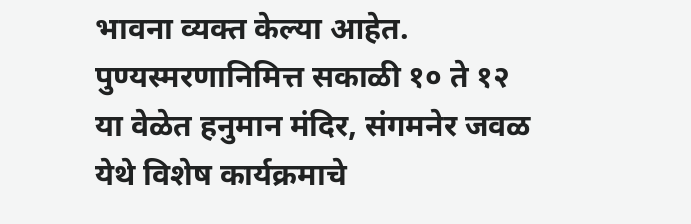भावना व्यक्त केल्या आहेत.
पुण्यस्मरणानिमित्त सकाळी १० ते १२ या वेळेत हनुमान मंदिर, संगमनेर जवळ येथे विशेष कार्यक्रमाचे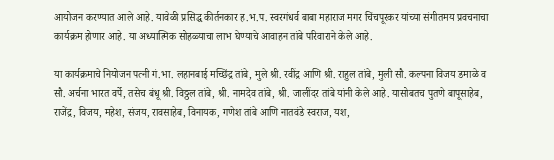आयोजन करण्यात आले आहे. यावेळी प्रसिद्ध कीर्तनकार ह.भ.प. स्वरगंधर्व बाबा महाराज मगर चिंचपूरकर यांच्या संगीतमय प्रवचनाचा कार्यक्रम होणार आहे. या अध्यात्मिक सोहळ्याचा लाभ घेण्याचे आवाहन तांबे परिवाराने केले आहे.

या कार्यक्रमाचे नियोजन पत्नी गं.भा. लहानबाई मच्छिंद्र तांबे, मुले श्री. रवींद्र आणि श्री. राहुल तांबे, मुली सौ. कल्पना विजय डमाळे व सौ. अर्चना भारत वर्पे, तसेच बंधू श्री. विठ्ठल तांबे, श्री. नामदेव तांबे, श्री. जालींदर तांबे यांनी केले आहे. यासोबतच पुतणे बापूसाहेब, राजेंद्र, विजय, महेश, संजय, रावसाहेब, विनायक, गणेश तांबे आणि नातवंडे स्वराज, यश,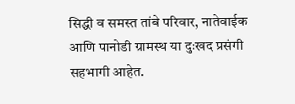सिद्धी व समस्त तांबे परिवार, नातेवाईक आणि पानोडी ग्रामस्थ या दुःखद प्रसंगी सहभागी आहेत.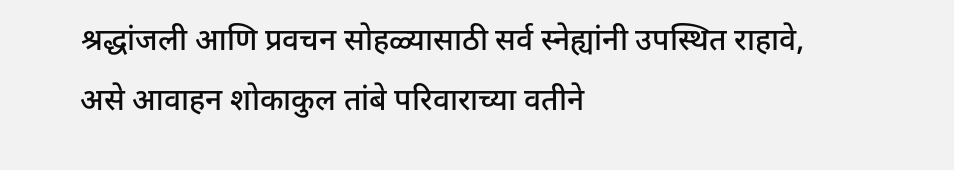श्रद्धांजली आणि प्रवचन सोहळ्यासाठी सर्व स्नेह्यांनी उपस्थित राहावे, असे आवाहन शोकाकुल तांबे परिवाराच्या वतीने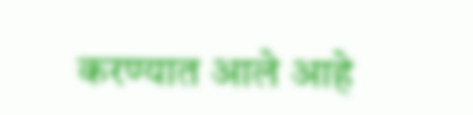करण्यात आले आहे